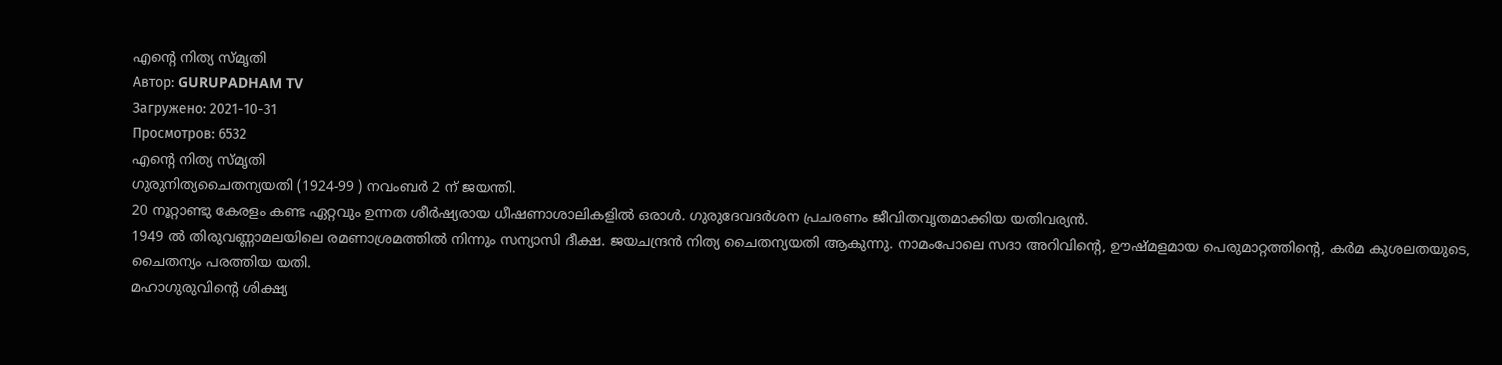എന്റെ നിത്യ സ്മൃതി
Автор: GURUPADHAM TV
Загружено: 2021-10-31
Просмотров: 6532
എന്റെ നിത്യ സ്മൃതി
ഗുരുനിത്യചൈതന്യയതി (1924-99 ) നവംബർ 2 ന് ജയന്തി.
20 നൂറ്റാണ്ടു കേരളം കണ്ട ഏറ്റവും ഉന്നത ശീർഷ്യരായ ധീഷണാശാലികളിൽ ഒരാൾ. ഗുരുദേവദർശന പ്രചരണം ജീവിതവൃതമാക്കിയ യതിവര്യൻ.
1949 ൽ തിരുവണ്ണാമലയിലെ രമണാശ്രമത്തിൽ നിന്നും സന്യാസി ദീക്ഷ. ജയചന്ദ്രൻ നിത്യ ചൈതന്യയതി ആകുന്നു. നാമംപോലെ സദാ അറിവിന്റെ, ഊഷ്മളമായ പെരുമാറ്റത്തിന്റെ, കർമ കുശലതയുടെ, ചൈതന്യം പരത്തിയ യതി.
മഹാഗുരുവിന്റെ ശിക്ഷ്യ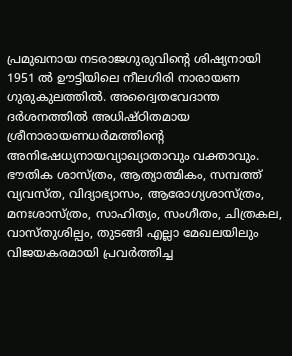പ്രമുഖനായ നടരാജഗുരുവിന്റെ ശിഷ്യനായി
1951 ൽ ഊട്ടിയിലെ നീലഗിരി നാരായണ ഗുരുകുലത്തിൽ. അദ്വൈതവേദാന്ത ദർശനത്തിൽ അധിഷ്ഠിതമായ ശ്രീനാരായണധർമത്തിന്റെ അനിഷേധ്യനായവ്യാഖ്യാതാവും വക്താവും. ഭൗതിക ശാസ്ത്രം, ആത്യാത്മികം, സമ്പത്ത് വ്യവസ്ത, വിദ്യാഭ്യാസം, ആരോഗ്യശാസ്ത്രം, മനഃശാസ്ത്രം, സാഹിത്യം, സംഗീതം, ചിത്രകല, വാസ്തുശില്പം, തുടങ്ങി എല്ലാ മേഖലയിലും വിജയകരമായി പ്രവർത്തിച്ച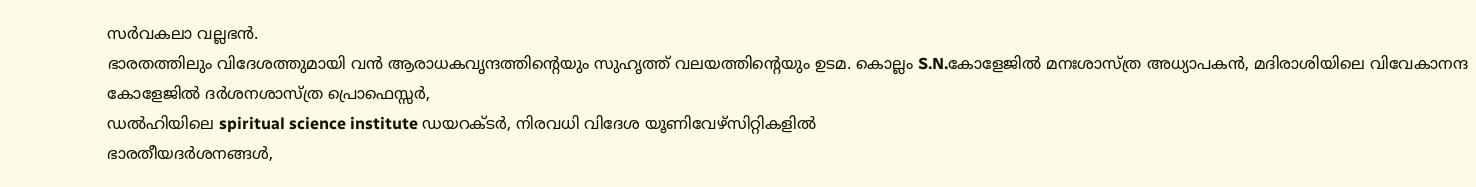സർവകലാ വല്ലഭൻ.
ഭാരതത്തിലും വിദേശത്തുമായി വൻ ആരാധകവൃന്ദത്തിന്റെയും സുഹൃത്ത് വലയത്തിന്റെയും ഉടമ. കൊല്ലം S.N.കോളേജിൽ മനഃശാസ്ത്ര അധ്യാപകൻ, മദിരാശിയിലെ വിവേകാനന്ദ കോളേജിൽ ദർശനശാസ്ത്ര പ്രൊഫെസ്സർ,
ഡൽഹിയിലെ spiritual science institute ഡയറക്ടർ, നിരവധി വിദേശ യൂണിവേഴ്സിറ്റികളിൽ
ഭാരതീയദർശനങ്ങൾ,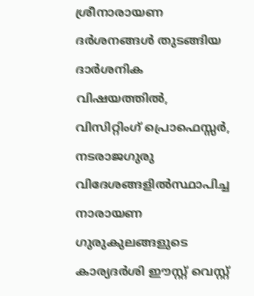ശ്രീനാരായണ ദർശനങ്ങൾ തുടങ്ങിയ ദാർശനിക വിഷയത്തിൽ, വിസിറ്റിംഗ് പ്രൊഫെസ്സർ,
നടരാജഗുരു വിദേശങ്ങളിൽസ്ഥാപിച്ച നാരായണ ഗുരുകുലങ്ങളുടെ കാര്യദർശി ഈസ്റ്റ് വെസ്റ്റ്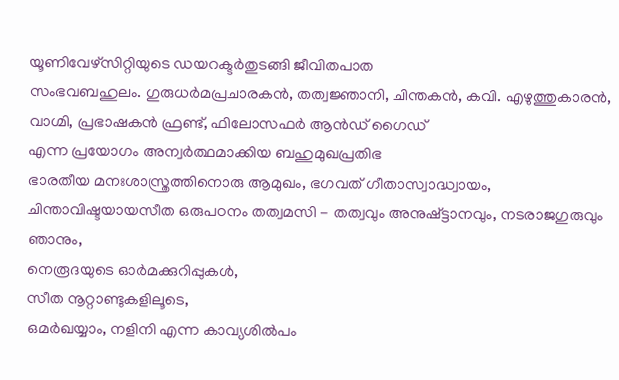യൂണിവേഴ്സിറ്റിയുടെ ഡയറക്ടർതുടങ്ങി ജീവിതപാത
സംഭവബഹുലം. ഗുരുധർമപ്രചാരകൻ, തത്വജ്ഞാനി, ചിന്തകൻ, കവി. എഴുത്തുകാരൻ, വാഗ്മി, പ്രഭാഷകൻ ഫ്രണ്ട്, ഫിലോസഫർ ആൻഡ് ഗൈഡ്
എന്ന പ്രയോഗം അന്വർത്ഥമാക്കിയ ബഹുമുഖപ്രതിഭ
ഭാരതീയ മനഃശാസ്ത്രത്തിനൊരു ആമുഖം, ഭഗവത് ഗീതാസ്വാദ്ധ്വായം,
ചിന്താവിഷ്ടയായസീത ഒരുപഠനം തത്വമസി - തത്വവും അനുഷ്ട്ടാനവും, നടരാജഗുരുവും ഞാനും,
നെരൂദയുടെ ഓർമക്കുറിപ്പുകൾ,
സീത നൂറ്റാണ്ടുകളിലൂടെ,
ഒമർഖയ്യാം, നളിനി എന്ന കാവ്യശിൽപം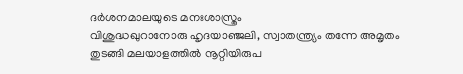ദർശനമാലയുടെ മനഃശാസ്ത്രം
വിശുദ്ധഖുറാനോരു ഹൃദയാഞ്ജലി, സ്വാതന്ത്ര്യം തന്നേ അമൃതം
തുടങ്ങി മലയാളത്തിൽ നൂറ്റിയിരുപ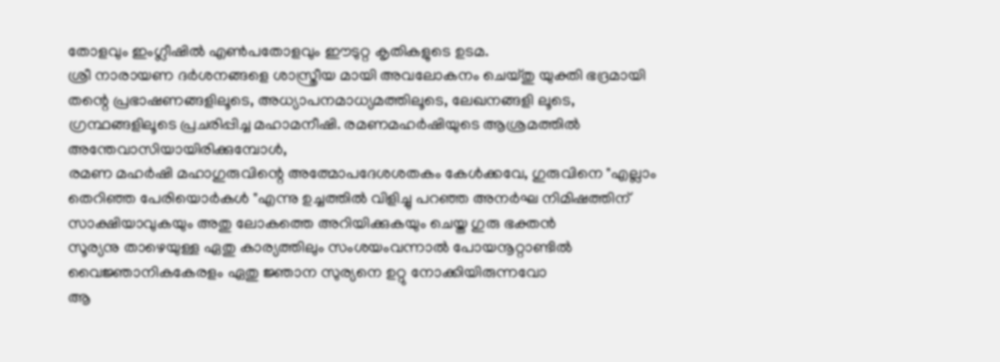തോളവും ഇംഗ്ലീഷിൽ എൺപതോളവും ഈടുറ്റ കൃതികളുടെ ഉടമ.
ശ്രീ നാരായണ ദർശനങ്ങളെ ശാസ്ത്രീയ മായി അവലോകനം ചെയ്തു യുക്തി ഭദ്രമായി തന്റെ പ്രഭാഷണങ്ങളിലൂടെ, അധ്യാപനമാധ്യമത്തിലൂടെ, ലേഖനങ്ങളി ലൂടെ, ഗ്രന്ഥങ്ങളിലൂടെ പ്രചരിപ്പിച്ച മഹാമനീഷി. രമണമഹർഷിയുടെ ആശ്രമത്തിൽ അന്തേവാസിയായിരിക്കുമ്പോൾ,
രമണ മഹർഷി മഹാഗുരുവിന്റെ അത്മോപദേശശതകം കേൾക്കവേ, ഗുരുവിനെ "എല്ലാം തെറിഞ്ഞ പേരിയൊർകൾ "എന്നു ഉച്ചത്തിൽ വിളിച്ചു പറഞ്ഞ അനർഘ നിമിഷത്തിന് സാക്ഷിയാവുകയും അതു ലോകത്തെ അറിയിക്കുകയും ചെയ്ത ഗുരു ഭക്തൻ
സൂര്യനു താഴെയുള്ള ഏതു കാര്യത്തിലും സംശയംവന്നാൽ പോയനൂറ്റാണ്ടിൽ വൈജ്ഞാനികകേരളം ഏതു ജ്ഞാന സുര്യനെ ഉറ്റു നോക്കിയിരുന്നവോ
ആ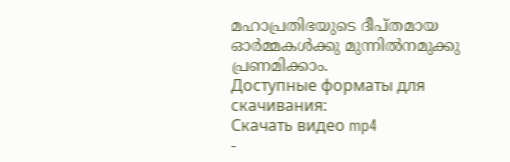മഹാപ്രതിഭയുടെ ദീപ്തമായ ഓർമ്മകൾക്കു മുന്നിൽനമുക്കു പ്രണമിക്കാം.
Доступные форматы для скачивания:
Скачать видео mp4
-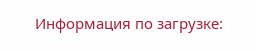Информация по загрузке: